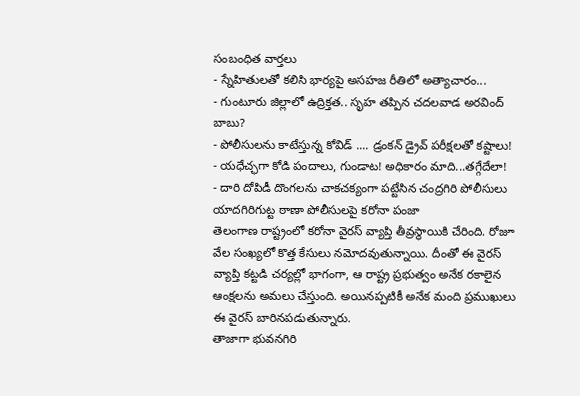సంబంధిత వార్తలు
- స్నేహితులతో కలిసి భార్యపై అసహజ రీతిలో అత్యాచారం...
- గుంటూరు జిల్లాలో ఉద్రిక్తత.. సృహ తప్పిన చదలవాడ అరవింద్ బాబు?
- పోలీసులను కాటేస్తున్న కోవిడ్ .... డ్రంకన్ డ్రైవ్ పరీక్షలతో కష్టాలు!
- యధేచ్ఛగా కోడి పందాలు, గుండాట! అధికారం మాది...తగ్గేదేలా!
- దారి దోపిడీ దొంగలను చాకచక్యంగా పట్టేసిన చంద్రగిరి పోలీసులు
యాదగిరిగుట్ట ఠాణా పోలీసులపై కరోనా పంజా
తెలంగాణ రాష్ట్రంలో కరోనా వైరస్ వ్యాప్తి తీవ్రస్థాయికి చేరింది. రోజూ వేల సంఖ్యలో కొత్త కేసులు నమోదవుతున్నాయి. దీంతో ఈ వైరస్ వ్యాప్తి కట్టడి చర్యల్లో భాగంగా, ఆ రాష్ట్ర ప్రభుత్వం అనేక రకాలైన ఆంక్షలను అమలు చేస్తుంది. అయినప్పటికీ అనేక మంది ప్రముఖులు ఈ వైరస్ బారినపడుతున్నారు.
తాజాగా భువనగిరి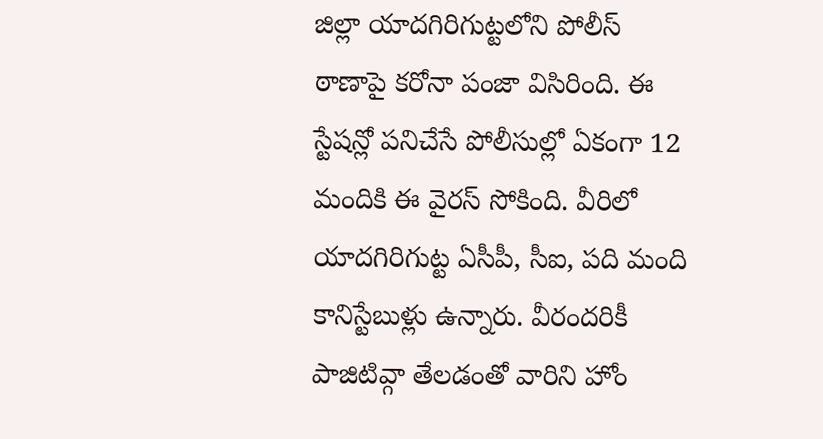జిల్లా యాదగిరిగుట్టలోని పోలీస్ ఠాణాపై కరోనా పంజా విసిరింది. ఈ స్టేషన్లో పనిచేసే పోలీసుల్లో ఏకంగా 12 మందికి ఈ వైరస్ సోకింది. వీరిలో యాదగిరిగుట్ట ఏసీపీ, సీఐ, పది మంది కానిస్టేబుళ్లు ఉన్నారు. వీరందరికీ పాజిటివ్గా తేలడంతో వారిని హోం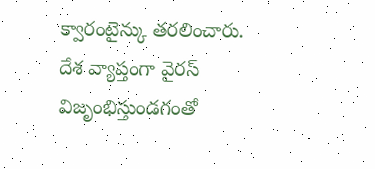క్వారంటైన్కు తరలించారు.
దేశ వ్యాప్తంగా వైరస్ విజృంభిస్తుండగంతో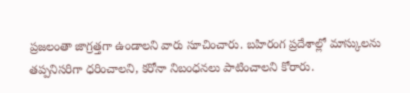ప్రజలంతా జాగ్రత్తగా ఉండాలని వారు సూచించారు. బహిరంగ ప్రదేశాల్లో మాస్కులను తప్పనిసరిగా ధరించాలని, కరోనా నిబంధనలు పాటించాలని కోరారు.